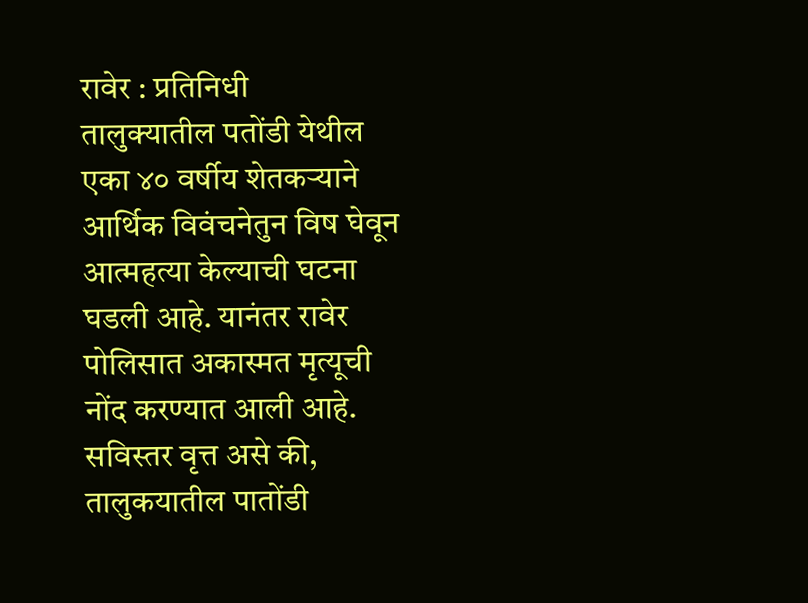रावेर : प्रतिनिधी
तालुक्यातील पतोंडी येथील एका ४० वर्षीय शेतकऱ्याने आर्थिक विवंचनेतुन विष घेवून आत्महत्या केल्याची घटना घडली आहे. यानंतर रावेर पोलिसात अकास्मत मृत्यूची नोंद करण्यात आली आहे.
सविस्तर वृत्त असे की, तालुकयातील पातोंडी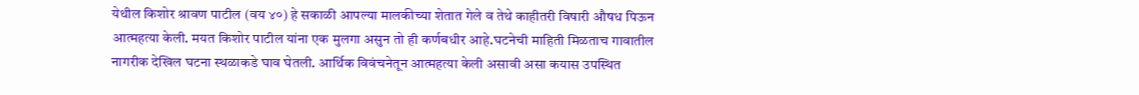येथील किशोर श्रावण पाटील (वय ४०) हे सकाळी आपल्या मालकीच्या शेतात गेले व तेथे काहीतरी विषारी औषध पिऊन आत्महत्या केली. मयत किशोर पाटील यांना एक मुलगा असुन तो ही कर्णबधीर आहे.घटनेची माहिती मिळताच गावातील नागरीक देखिल घटना स्थळाकडे घाव घेतली. आर्थिक विवंचनेतून आत्महत्या केली असावी असा कयास उपस्थित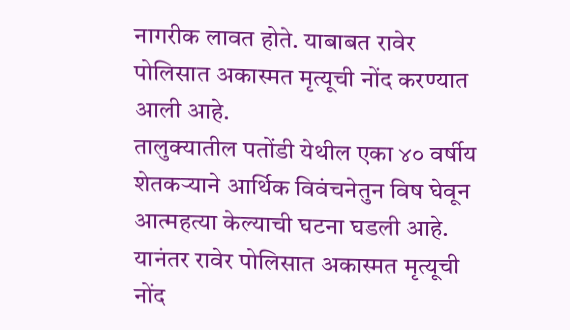नागरीक लावत होते. याबाबत रावेर पोलिसात अकास्मत मृत्यूची नोंद करण्यात आली आहे.
तालुक्यातील पतोंडी येथील एका ४० वर्षीय शेतकऱ्याने आर्थिक विवंचनेतुन विष घेवून आत्महत्या केल्याची घटना घडली आहे. यानंतर रावेर पोलिसात अकास्मत मृत्यूची नोंद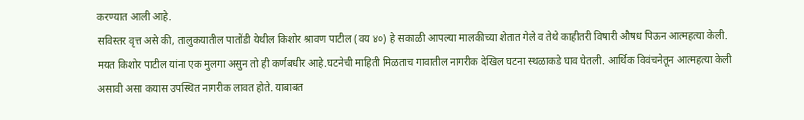करण्यात आली आहे.
सविस्तर वृत्त असे की, तालुकयातील पातोंडी येथील किशोर श्रावण पाटील (वय ४०) हे सकाळी आपल्या मालकीच्या शेतात गेले व तेथे काहीतरी विषारी औषध पिऊन आत्महत्या केली. मयत किशोर पाटील यांना एक मुलगा असुन तो ही कर्णबधीर आहे.घटनेची माहिती मिळताच गावातील नागरीक देखिल घटना स्थळाकडे घाव घेतली. आर्थिक विवंचनेतून आत्महत्या केली असावी असा कयास उपस्थित नागरीक लावत होते. याबाबत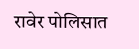रावेर पोलिसात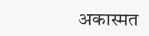अकास्मत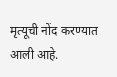मृत्यूची नोंद करण्यात आली आहे.